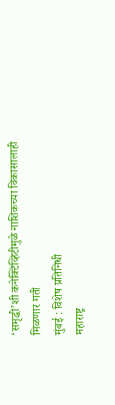‘समृद्धी’शी कनेक्टिव्हिटीमुळे नाशिकच्या विकासालाही मिळणार गती
मुंबई : विशेष प्रतिनिधी
महाराष्ट्र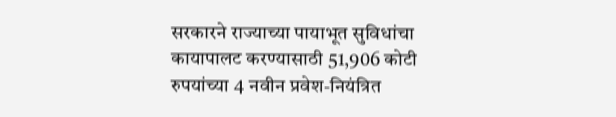सरकारने राज्याच्या पायाभूत सुविधांचा कायापालट करण्यासाठी 51,906 कोटी रुपयांच्या 4 नवीन प्रवेश-नियंत्रित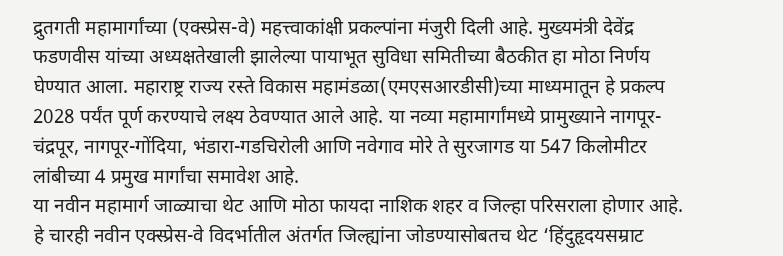द्रुतगती महामार्गांच्या (एक्स्प्रेस-वे) महत्त्वाकांक्षी प्रकल्पांना मंजुरी दिली आहे. मुख्यमंत्री देवेंद्र फडणवीस यांच्या अध्यक्षतेखाली झालेल्या पायाभूत सुविधा समितीच्या बैठकीत हा मोठा निर्णय घेण्यात आला. महाराष्ट्र राज्य रस्ते विकास महामंडळा(एमएसआरडीसी)च्या माध्यमातून हे प्रकल्प 2028 पर्यंत पूर्ण करण्याचे लक्ष्य ठेवण्यात आले आहे. या नव्या महामार्गांमध्ये प्रामुख्याने नागपूर-चंद्रपूर, नागपूर-गोंदिया, भंडारा-गडचिरोली आणि नवेगाव मोरे ते सुरजागड या 547 किलोमीटर लांबीच्या 4 प्रमुख मार्गांचा समावेश आहे.
या नवीन महामार्ग जाळ्याचा थेट आणि मोठा फायदा नाशिक शहर व जिल्हा परिसराला होणार आहे. हे चारही नवीन एक्स्प्रेस-वे विदर्भातील अंतर्गत जिल्ह्यांना जोडण्यासोबतच थेट ‘हिंदुहृदयसम्राट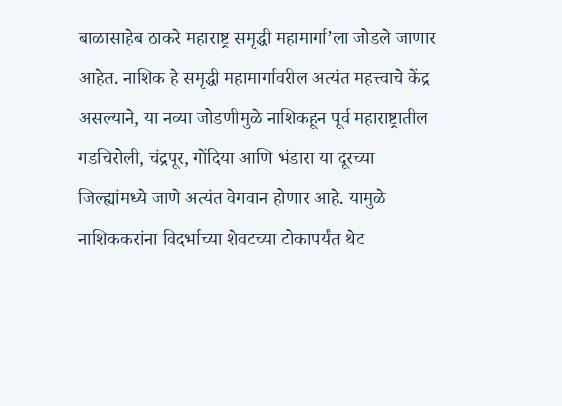बाळासाहेब ठाकरे महाराष्ट्र समृद्धी महामार्गा’ला जोडले जाणार आहेत. नाशिक हे समृद्धी महामार्गावरील अत्यंत महत्त्वाचे केंद्र असल्याने, या नव्या जोडणीमुळे नाशिकहून पूर्व महाराष्ट्रातील गडचिरोली, चंद्रपूर, गोंदिया आणि भंडारा या दूरच्या जिल्ह्यांमध्ये जाणे अत्यंत वेगवान होणार आहे. यामुळे नाशिककरांना विदर्भाच्या शेवटच्या टोकापर्यंत थेट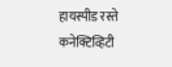हायस्पीड रस्ते कनेक्टिव्हिटी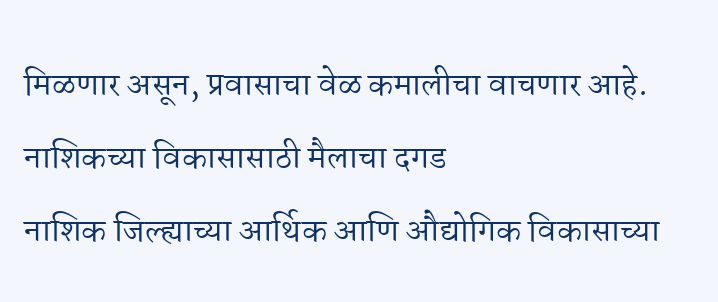मिळणार असून, प्रवासाचा वेळ कमालीचा वाचणार आहे.
नाशिकच्या विकासासाठी मैलाचा दगड
नाशिक जिल्ह्याच्या आर्थिक आणि औद्योगिक विकासाच्या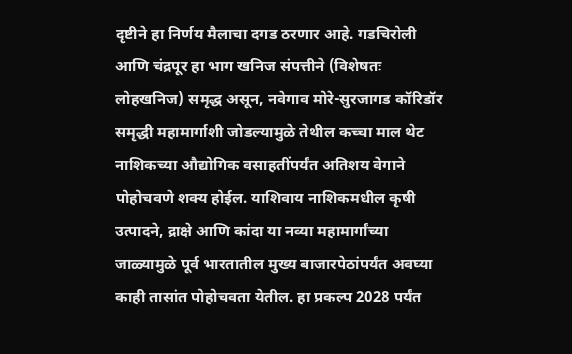दृष्टीने हा निर्णय मैलाचा दगड ठरणार आहे. गडचिरोली आणि चंद्रपूर हा भाग खनिज संपत्तीने (विशेषतः लोहखनिज) समृद्ध असून, नवेगाव मोरे-सुरजागड कॉरिडॉर समृद्धी महामार्गाशी जोडल्यामुळे तेथील कच्चा माल थेट नाशिकच्या औद्योगिक वसाहतींपर्यंत अतिशय वेगाने पोहोचवणे शक्य होईल. याशिवाय नाशिकमधील कृषी उत्पादने, द्राक्षे आणि कांदा या नव्या महामार्गांच्या जाळ्यामुळे पूर्व भारतातील मुख्य बाजारपेठांपर्यंत अवघ्या काही तासांत पोहोचवता येतील. हा प्रकल्प 2028 पर्यंत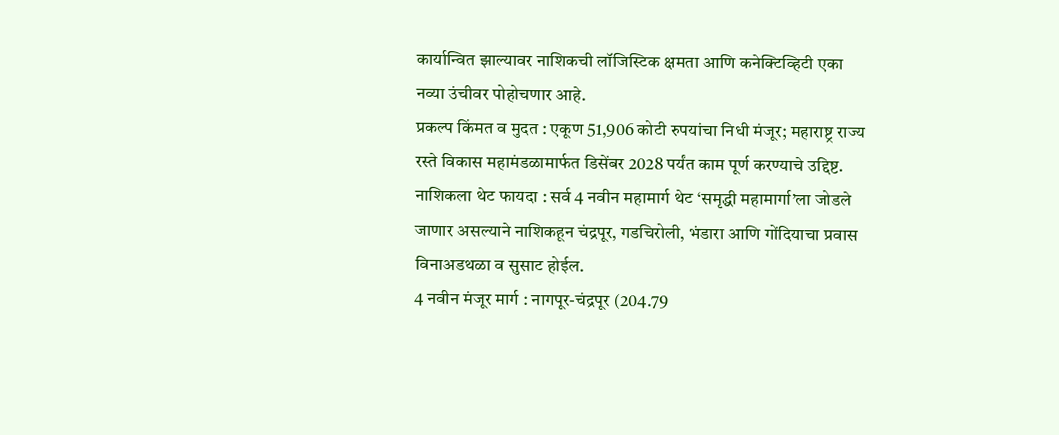कार्यान्वित झाल्यावर नाशिकची लॉजिस्टिक क्षमता आणि कनेक्टिव्हिटी एका नव्या उंचीवर पोहोचणार आहे.
प्रकल्प किंमत व मुदत : एकूण 51,906 कोटी रुपयांचा निधी मंजूर; महाराष्ट्र राज्य रस्ते विकास महामंडळामार्फत डिसेंबर 2028 पर्यंत काम पूर्ण करण्याचे उद्दिष्ट.
नाशिकला थेट फायदा : सर्व 4 नवीन महामार्ग थेट ‘समृद्धी महामार्गा’ला जोडले जाणार असल्याने नाशिकहून चंद्रपूर, गडचिरोली, भंडारा आणि गोंदियाचा प्रवास विनाअडथळा व सुसाट होईल.
4 नवीन मंजूर मार्ग : नागपूर-चंद्रपूर (204.79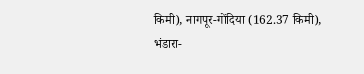किमी), नागपूर-गोंदिया (162.37 किमी), भंडारा-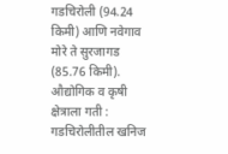गडचिरोली (94.24 किमी) आणि नवेगाव मोरे ते सुरजागड (85.76 किमी).
औद्योगिक व कृषी क्षेत्राला गती : गडचिरोलीतील खनिज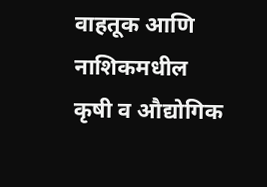वाहतूक आणि नाशिकमधील कृषी व औद्योगिक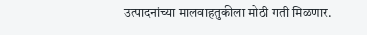उत्पादनांच्या मालवाहतुकीला मोठी गती मिळणार.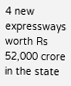4 new expressways worth Rs 52,000 crore in the state